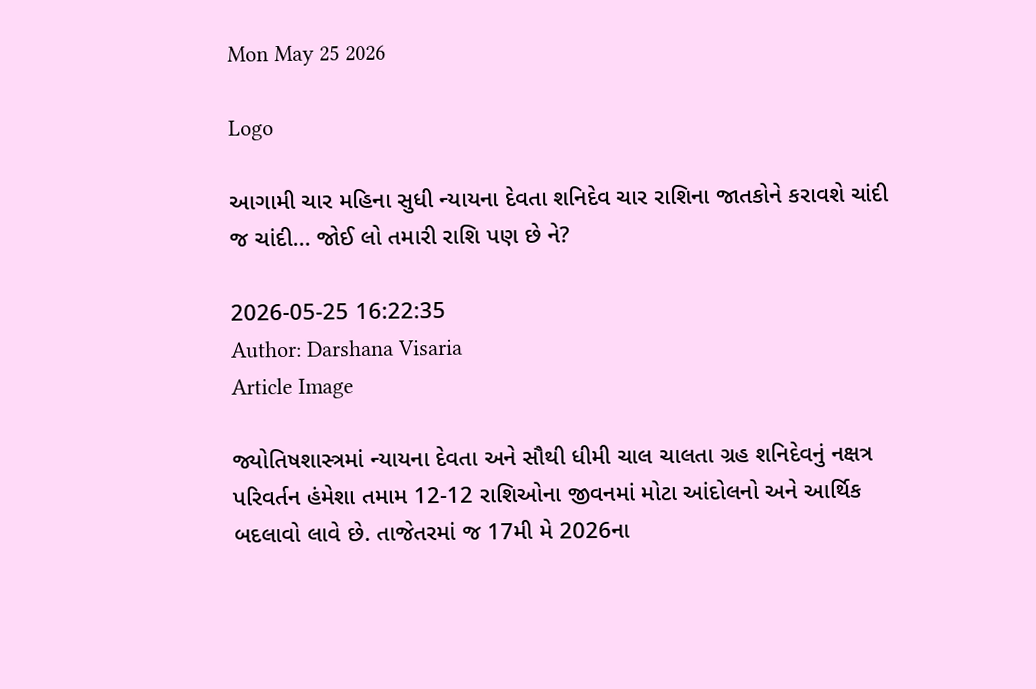Mon May 25 2026

Logo

આગામી ચાર મહિના સુધી ન્યાયના દેવતા શનિદેવ ચાર રાશિના જાતકોને કરાવશે ચાંદી જ ચાંદી... જોઈ લો તમારી રાશિ પણ છે ને?

2026-05-25 16:22:35
Author: Darshana Visaria
Article Image

જ્યોતિષશાસ્ત્રમાં ન્યાયના દેવતા અને સૌથી ધીમી ચાલ ચાલતા ગ્રહ શનિદેવનું નક્ષત્ર પરિવર્તન હંમેશા તમામ 12-12 રાશિઓના જીવનમાં મોટા આંદોલનો અને આર્થિક બદલાવો લાવે છે. તાજેતરમાં જ 17મી મે 2026ના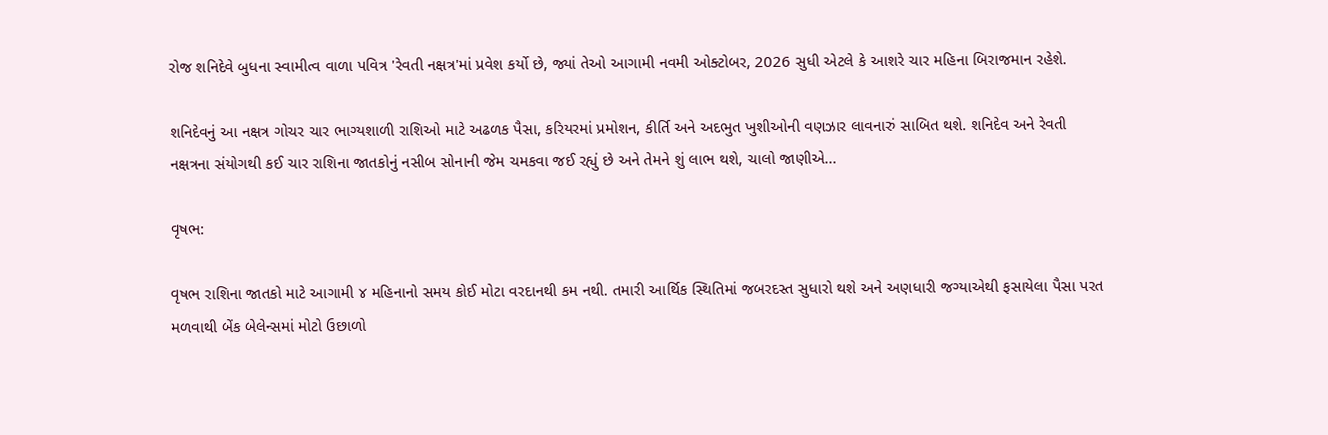રોજ શનિદેવે બુધના સ્વામીત્વ વાળા પવિત્ર 'રેવતી નક્ષત્ર'માં પ્રવેશ કર્યો છે, જ્યાં તેઓ આગામી નવમી ઓક્ટોબર, 2026 સુધી એટલે કે આશરે ચાર મહિના બિરાજમાન રહેશે.

શનિદેવનું આ નક્ષત્ર ગોચર ચાર ભાગ્યશાળી રાશિઓ માટે અઢળક પૈસા, કરિયરમાં પ્રમોશન, કીર્તિ અને અદભુત ખુશીઓની વણઝાર લાવનારું સાબિત થશે. શનિદેવ અને રેવતી નક્ષત્રના સંયોગથી કઈ ચાર રાશિના જાતકોનું નસીબ સોનાની જેમ ચમકવા જઈ રહ્યું છે અને તેમને શું લાભ થશે, ચાલો જાણીએ...

વૃષભ:

વૃષભ રાશિના જાતકો માટે આગામી ૪ મહિનાનો સમય કોઈ મોટા વરદાનથી કમ નથી. તમારી આર્થિક સ્થિતિમાં જબરદસ્ત સુધારો થશે અને અણધારી જગ્યાએથી ફસાયેલા પૈસા પરત મળવાથી બેંક બેલેન્સમાં મોટો ઉછાળો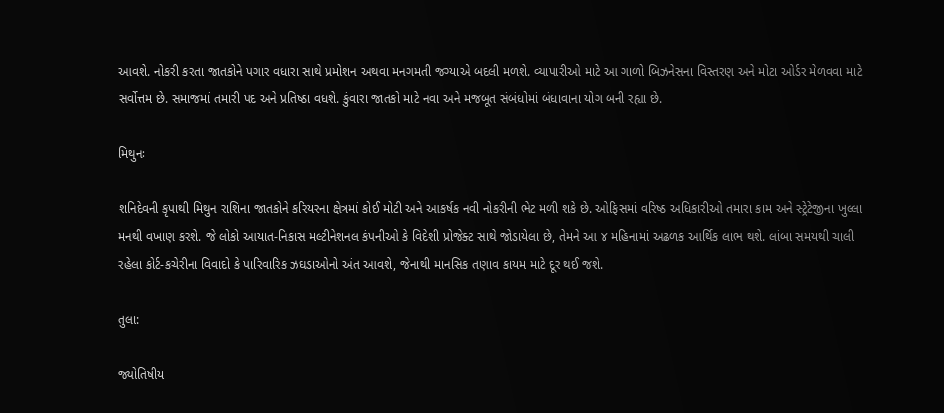આવશે. નોકરી કરતા જાતકોને પગાર વધારા સાથે પ્રમોશન અથવા મનગમતી જગ્યાએ બદલી મળશે. વ્યાપારીઓ માટે આ ગાળો બિઝનેસના વિસ્તરણ અને મોટા ઓર્ડર મેળવવા માટે સર્વોત્તમ છે. સમાજમાં તમારી પદ અને પ્રતિષ્ઠા વધશે. કુંવારા જાતકો માટે નવા અને મજબૂત સંબંધોમાં બંધાવાના યોગ બની રહ્યા છે.

મિથુનઃ

શનિદેવની કૃપાથી મિથુન રાશિના જાતકોને કરિયરના ક્ષેત્રમાં કોઈ મોટી અને આકર્ષક નવી નોકરીની ભેટ મળી શકે છે. ઓફિસમાં વરિષ્ઠ અધિકારીઓ તમારા કામ અને સ્ટ્રેટેજીના ખુલ્લા મનથી વખાણ કરશે. જે લોકો આયાત-નિકાસ મલ્ટીનેશનલ કંપનીઓ કે વિદેશી પ્રોજેક્ટ સાથે જોડાયેલા છે, તેમને આ ૪ મહિનામાં અઢળક આર્થિક લાભ થશે. લાંબા સમયથી ચાલી રહેલા કોર્ટ-કચેરીના વિવાદો કે પારિવારિક ઝઘડાઓનો અંત આવશે, જેનાથી માનસિક તણાવ કાયમ માટે દૂર થઈ જશે.

તુલા:

જ્યોતિષીય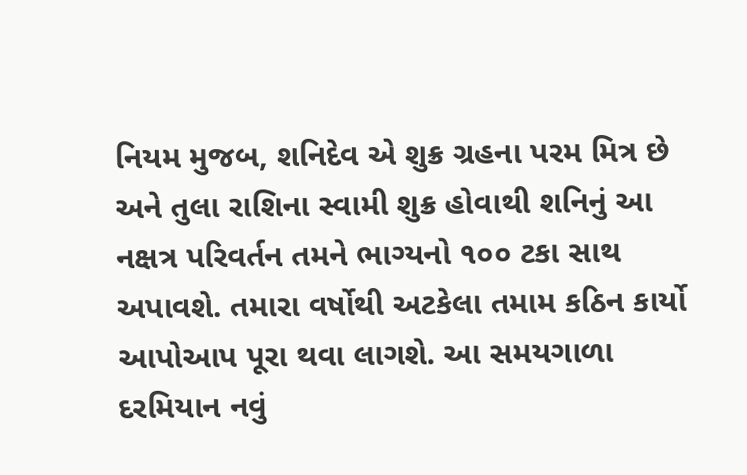નિયમ મુજબ, શનિદેવ એ શુક્ર ગ્રહના પરમ મિત્ર છે અને તુલા રાશિના સ્વામી શુક્ર હોવાથી શનિનું આ નક્ષત્ર પરિવર્તન તમને ભાગ્યનો ૧૦૦ ટકા સાથ અપાવશે. તમારા વર્ષોથી અટકેલા તમામ કઠિન કાર્યો આપોઆપ પૂરા થવા લાગશે. આ સમયગાળા દરમિયાન નવું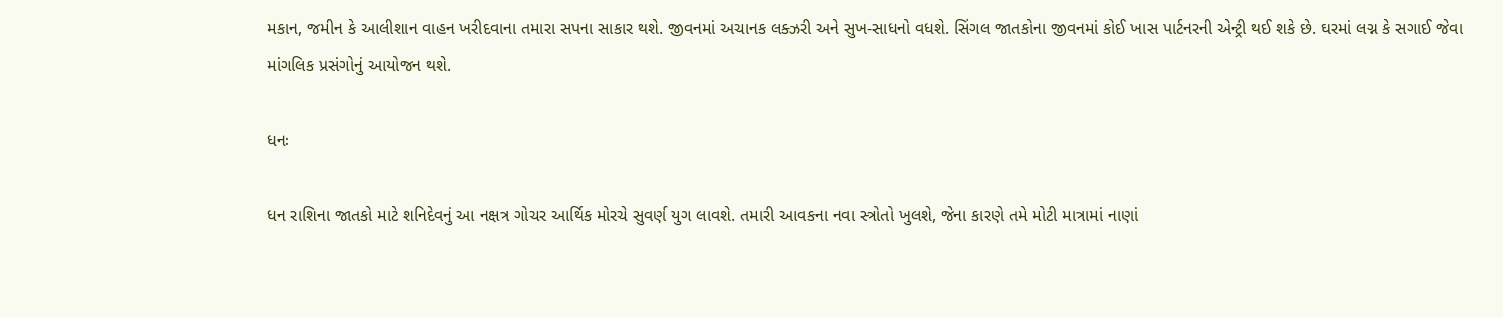મકાન, જમીન કે આલીશાન વાહન ખરીદવાના તમારા સપના સાકાર થશે. જીવનમાં અચાનક લક્ઝરી અને સુખ-સાધનો વધશે. સિંગલ જાતકોના જીવનમાં કોઈ ખાસ પાર્ટનરની એન્ટ્રી થઈ શકે છે. ઘરમાં લગ્ન કે સગાઈ જેવા માંગલિક પ્રસંગોનું આયોજન થશે.

ધનઃ

ધન રાશિના જાતકો માટે શનિદેવનું આ નક્ષત્ર ગોચર આર્થિક મોરચે સુવર્ણ યુગ લાવશે. તમારી આવકના નવા સ્ત્રોતો ખુલશે, જેના કારણે તમે મોટી માત્રામાં નાણાં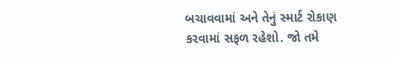બચાવવામાં અને તેનું સ્માર્ટ રોકાણ કરવામાં સફળ રહેશો. જો તમે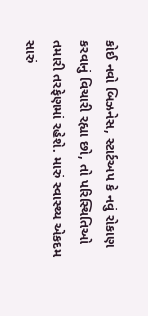કોઈ નવો બિઝનેસ, સ્ટાર્ટઅપ કે નવું રોકાણ કરવાનું વિચારી રહ્યા છો, તો પરિસ્થિતિઓ તમારી તરફેણમાં રહેશે. મારું સ્વાસ્થ્ય એકદમ સારું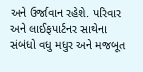અને ઉર્જાવાન રહેશે. પરિવાર અને લાઈફપાર્ટનર સાથેના સંબંધો વધુ મધુર અને મજબૂત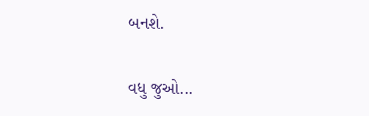બનશે.

વધુ જુઓ...